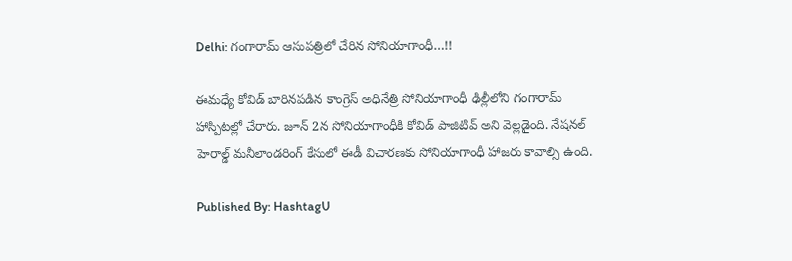Delhi: గంగారామ్ ఆసుపత్రిలో చేరిన సోనియాగాంధీ…!!

ఈమధ్యే కోవిడ్ బారినపడిన కాంగ్రెస్ అధినేత్రి సోనియాగాంధీ ఢిల్లీలోని గంగారామ్ హాస్పిటల్లో చేరారు. జూన్ 2న సోనియాగాంధీకి కోవిడ్ పాజిటివ్ అని వెల్లడైంది. నేషనల్ హెరాల్డ్ మనీలాండరింగ్ కేసులో ఈడీ విచారణకు సోనియాగాంధీ హాజరు కావాల్సి ఉంది.

Published By: HashtagU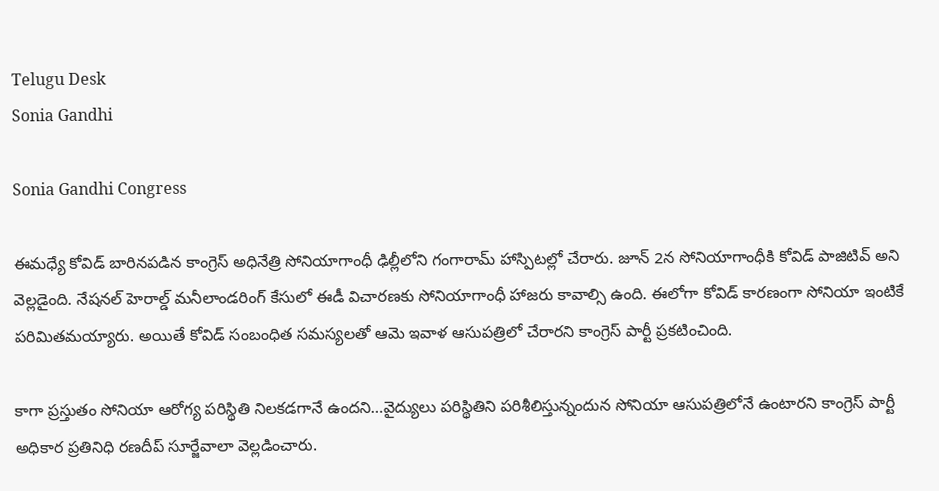Telugu Desk
Sonia Gandhi

Sonia Gandhi Congress

ఈమధ్యే కోవిడ్ బారినపడిన కాంగ్రెస్ అధినేత్రి సోనియాగాంధీ ఢిల్లీలోని గంగారామ్ హాస్పిటల్లో చేరారు. జూన్ 2న సోనియాగాంధీకి కోవిడ్ పాజిటివ్ అని వెల్లడైంది. నేషనల్ హెరాల్డ్ మనీలాండరింగ్ కేసులో ఈడీ విచారణకు సోనియాగాంధీ హాజరు కావాల్సి ఉంది. ఈలోగా కోవిడ్ కారణంగా సోనియా ఇంటికే పరిమితమయ్యారు. అయితే కోవిడ్ సంబంధిత సమస్యలతో ఆమె ఇవాళ ఆసుపత్రిలో చేరారని కాంగ్రెస్ పార్టీ ప్రకటించింది.

కాగా ప్రస్తుతం సోనియా ఆరోగ్య పరిస్థితి నిలకడగానే ఉందని…వైద్యులు పరిస్థితిని పరిశీలిస్తున్నందున సోనియా ఆసుపత్రిలోనే ఉంటారని కాంగ్రెస్ పార్టీ అధికార ప్రతినిధి రణదీప్ సూర్జేవాలా వెల్లడించారు.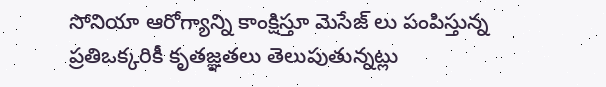సోనియా ఆరోగ్యాన్ని కాంక్షిస్తూ మెసేజ్ లు పంపిస్తున్న ప్రతిఒక్కరికీ కృతజ్ఞతలు తెలుపుతున్నట్లు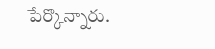పేర్కొన్నారు.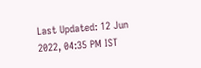Last Updated: 12 Jun 2022, 04:35 PM IST